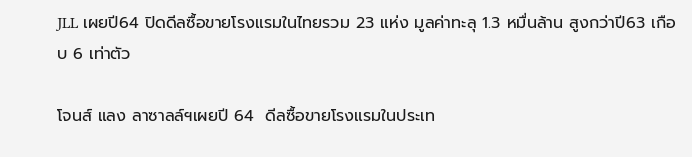JLL เผยปี64 ปิดดีลซื้อขายโรงแรมในไทยรวม 23 แห่ง มูลค่าทะลุ 1.3 หมื่นล้าน สูงกว่าปี63 เกือบ 6 เท่าตัว

โจนส์ แลง ลาซาลล์ฯเผยปี 64  ดีลซื้อขายโรงแรมในประเท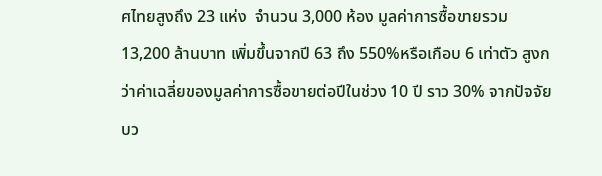ศไทยสูงถึง 23 แห่ง  จำนวน 3,000 ห้อง มูลค่าการซื้อขายรวม 13,200 ล้านบาท เพิ่มขึ้นจากปี 63 ถึง 550%หรือเกือบ 6 เท่าตัว สูงกว่าค่าเฉลี่ยของมูลค่าการซื้อขายต่อปีในช่วง 10 ปี ราว 30% จากปัจจัยบว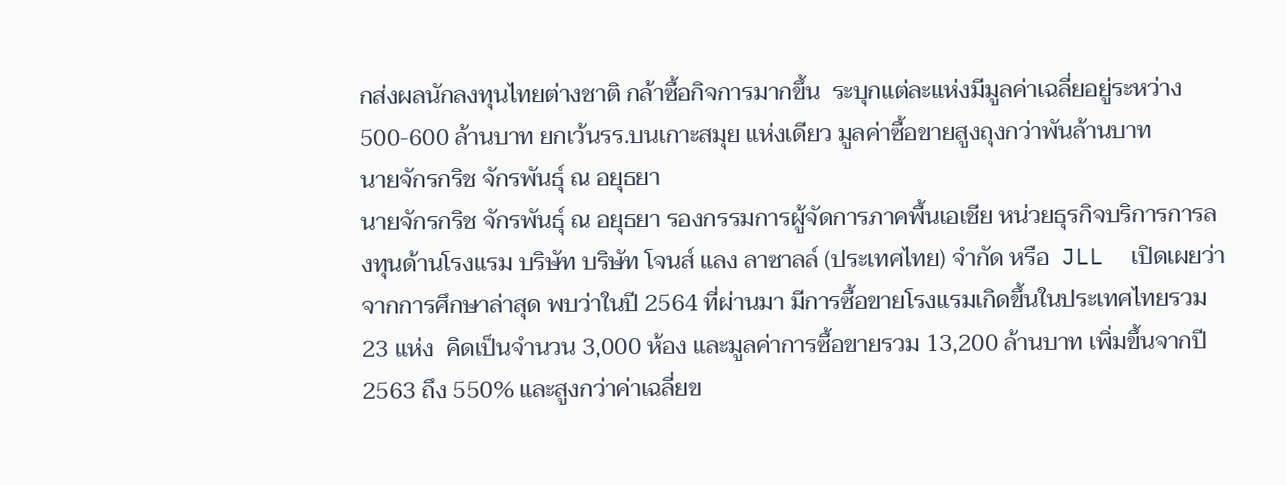กส่งผลนักลงทุนไทยต่างชาติ กล้าซื้อกิจการมากขึ้น  ระบุกแต่ละแห่งมีมูลค่าเฉลี่ยอยู่ระหว่าง 500-600 ล้านบาท ยกเว้นรร.บนเกาะสมุย แห่งเดียว มูลค่าซื้อขายสูงถุงกว่าพันล้านบาท
นายจักรกริช จักรพันธุ์ ณ อยุธยา
นายจักรกริช จักรพันธุ์ ณ อยุธยา รองกรรมการผู้จัดการภาคพื้นเอเชีย หน่วยธุรกิจบริการการลงทุนด้านโรงแรม บริษัท บริษัท โจนส์ แลง ลาซาลล์ (ประเทศไทย) จำกัด หรือ  JLL  เปิดเผยว่า จากการศึกษาล่าสุด พบว่าในปี 2564 ที่ผ่านมา มีการซื้อขายโรงแรมเกิดขึ้นในประเทศไทยรวม 23 แห่ง  คิดเป็นจำนวน 3,000 ห้อง และมูลค่าการซื้อขายรวม 13,200 ล้านบาท เพิ่มขึ้นจากปี 2563 ถึง 550% และสูงกว่าค่าเฉลี่ยข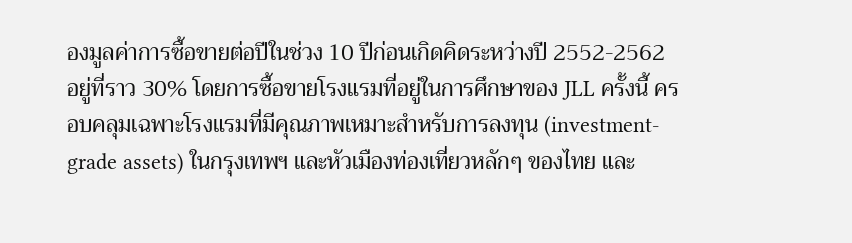องมูลค่าการซื้อขายต่อปีในช่วง 10 ปีก่อนเกิดคิดระหว่างปี 2552-2562 อยู่ที่ราว 30% โดยการซื้อขายโรงแรมที่อยู่ในการศึกษาของ JLL ครั้งนี้ ครอบคลุมเฉพาะโรงแรมที่มีคุณภาพเหมาะสำหรับการลงทุน (investment-grade assets) ในกรุงเทพฯ และหัวเมืองท่องเที่ยวหลักๆ ของไทย และ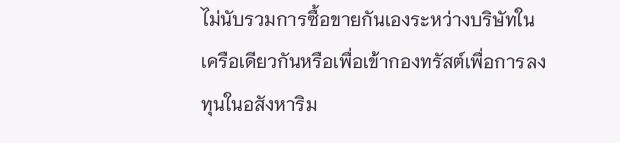ไม่นับรวมการซื้อขายกันเองระหว่างบริษัทในเครือเดียวกันหรือเพื่อเข้ากองทรัสต์เพื่อการลงทุนในอสังหาริม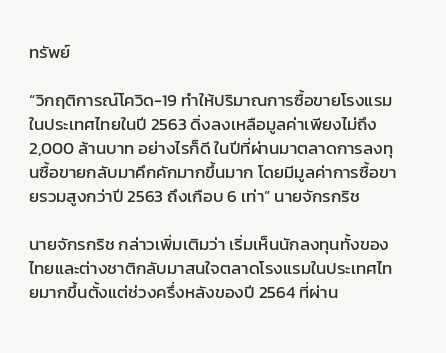ทรัพย์

“วิกฤติการณ์โควิด-19 ทำให้ปริมาณการซื้อขายโรงแรมในประเทศไทยในปี 2563 ดิ่งลงเหลือมูลค่าเพียงไม่ถึง 2,000 ล้านบาท อย่างไรก็ดี ในปีที่ผ่านมาตลาดการลงทุนซื้อขายกลับมาคึกคักมากขึ้นมาก โดยมีมูลค่าการซื้อขายรวมสูงกว่าปี 2563 ถึงเกือบ 6 เท่า” นายจักรกริช

นายจักรกริช กล่าวเพิ่มเติมว่า เริ่มเห็นนักลงทุนทั้งของไทยและต่างชาติกลับมาสนใจตลาดโรงแรมในประเทศไทยมากขึ้นตั้งแต่ช่วงครึ่งหลังของปี 2564 ที่ผ่าน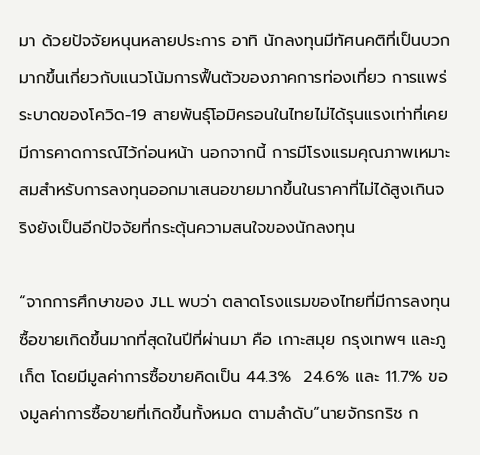มา ด้วยปัจจัยหนุนหลายประการ อาทิ นักลงทุนมีทัศนคติที่เป็นบวกมากขึ้นเกี่ยวกับแนวโน้มการฟื้นตัวของภาคการท่องเที่ยว การแพร่ระบาดของโควิด-19 สายพันธุ์โอมิครอนในไทยไม่ได้รุนแรงเท่าที่เคยมีการคาดการณ์ไว้ก่อนหน้า นอกจากนี้ การมีโรงแรมคุณภาพเหมาะสมสำหรับการลงทุนออกมาเสนอขายมากขึ้นในราคาที่ไม่ได้สูงเกินจริงยังเป็นอีกปัจจัยที่กระตุ้นความสนใจของนักลงทุน

“จากการศึกษาของ JLL พบว่า ตลาดโรงแรมของไทยที่มีการลงทุนซื้อขายเกิดขึ้นมากที่สุดในปีที่ผ่านมา คือ เกาะสมุย กรุงเทพฯ และภูเก็ต โดยมีมูลค่าการซื้อขายคิดเป็น 44.3%  24.6% และ 11.7% ของมูลค่าการซื้อขายที่เกิดขึ้นทั้งหมด ตามลำดับ”นายจักรกริช ก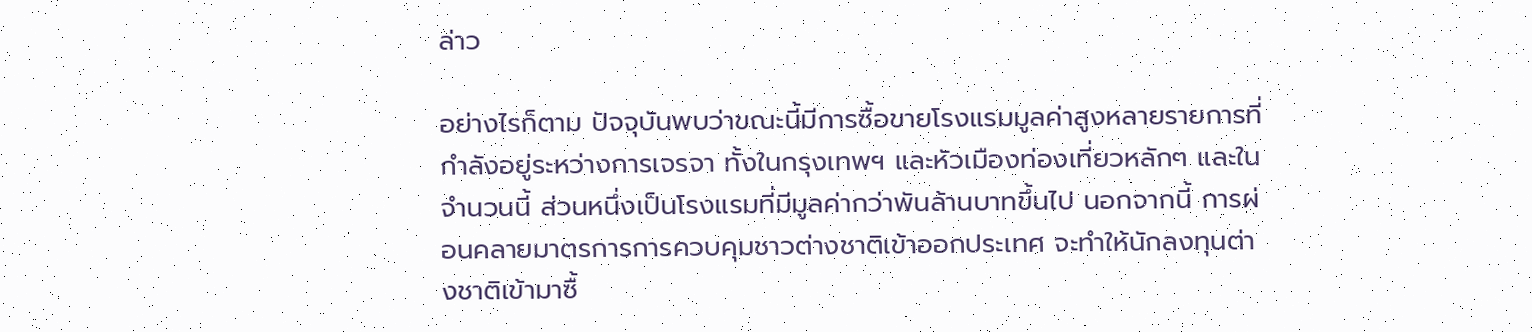ล่าว

อย่างไรก็ตาม ปัจจุบันพบว่าขณะนี้มีการซื้อขายโรงแรมมูลค่าสูงหลายรายการที่กำลังอยู่ระหว่างการเจรจา ทั้งในกรุงเทพฯ และหัวเมืองท่องเที่ยวหลักๆ และในจำนวนนี้ ส่วนหนึ่งเป็นโรงแรมที่มีมูลค่ากว่าพันล้านบาทขึ้นไป นอกจากนี้ การผ่อนคลายมาตรการการควบคุมชาวต่างชาติเข้าออกประเทศ จะทำให้นักลงทุนต่างชาติเข้ามาซื้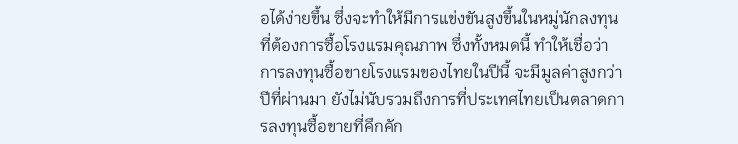อได้ง่ายขึ้น ซึ่งจะทำให้มีการแข่งขันสูงขึ้นในหมู่นักลงทุนที่ต้องการซื้อโรงแรมคุณภาพ ซึ่งทั้งหมดนี้ ทำให้เชื่อว่า การลงทุนซื้อขายโรงแรมของไทยในปีนี้ จะมีมูลค่าสูงกว่าปีที่ผ่านมา ยังไม่นับรวมถึงการที่ประเทศไทยเป็นตลาดการลงทุนซื้อขายที่คึกคัก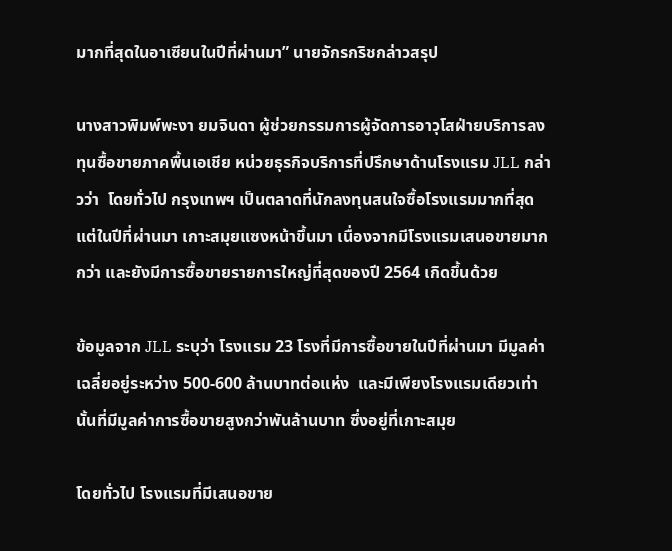มากที่สุดในอาเซียนในปีที่ผ่านมา” นายจักรกริชกล่าวสรุป

นางสาวพิมพ์พะงา ยมจินดา ผู้ช่วยกรรมการผู้จัดการอาวุโสฝ่ายบริการลงทุนซื้อขายภาคพื้นเอเชีย หน่วยธุรกิจบริการที่ปรึกษาด้านโรงแรม JLL กล่าวว่า  โดยทั่วไป กรุงเทพฯ เป็นตลาดที่นักลงทุนสนใจซื้อโรงแรมมากที่สุด แต่ในปีที่ผ่านมา เกาะสมุยแซงหน้าขึ้นมา เนื่องจากมีโรงแรมเสนอขายมากกว่า และยังมีการซื้อขายรายการใหญ่ที่สุดของปี 2564 เกิดขึ้นด้วย

ข้อมูลจาก JLL ระบุว่า โรงแรม 23 โรงที่มีการซื้อขายในปีที่ผ่านมา มีมูลค่าเฉลี่ยอยู่ระหว่าง 500-600 ล้านบาทต่อแห่ง  และมีเพียงโรงแรมเดียวเท่านั้นที่มีมูลค่าการซื้อขายสูงกว่าพันล้านบาท ซึ่งอยู่ที่เกาะสมุย

โดยทั่วไป โรงแรมที่มีเสนอขาย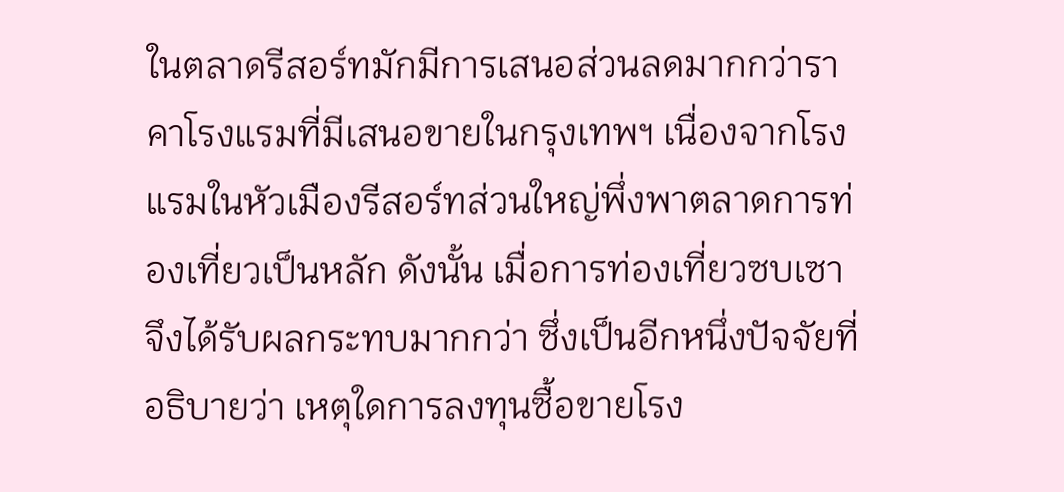ในตลาดรีสอร์ทมักมีการเสนอส่วนลดมากกว่าราคาโรงแรมที่มีเสนอขายในกรุงเทพฯ เนื่องจากโรงแรมในหัวเมืองรีสอร์ทส่วนใหญ่พึ่งพาตลาดการท่องเที่ยวเป็นหลัก ดังนั้น เมื่อการท่องเที่ยวซบเซา จึงได้รับผลกระทบมากกว่า ซึ่งเป็นอีกหนึ่งปัจจัยที่อธิบายว่า เหตุใดการลงทุนซื้อขายโรง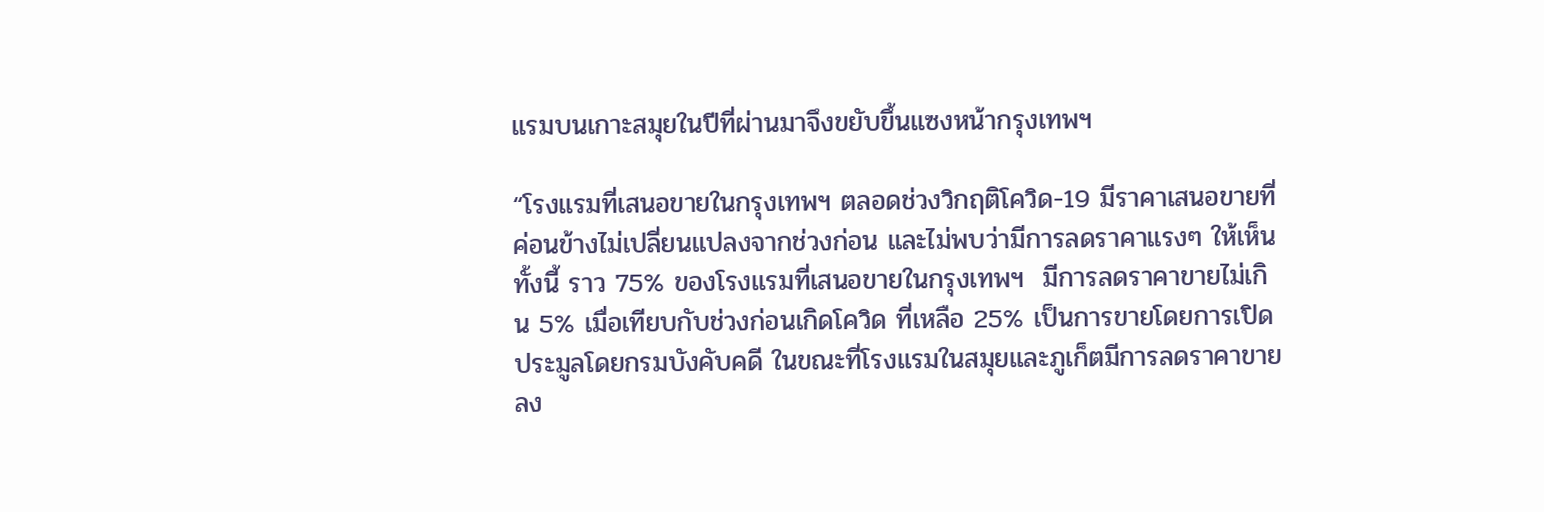แรมบนเกาะสมุยในปีที่ผ่านมาจึงขยับขึ้นแซงหน้ากรุงเทพฯ

“โรงแรมที่เสนอขายในกรุงเทพฯ ตลอดช่วงวิกฤติโควิด-19 มีราคาเสนอขายที่ค่อนข้างไม่เปลี่ยนแปลงจากช่วงก่อน และไม่พบว่ามีการลดราคาแรงๆ ให้เห็น ทั้งนี้ ราว 75% ของโรงแรมที่เสนอขายในกรุงเทพฯ  มีการลดราคาขายไม่เกิน 5% เมื่อเทียบกับช่วงก่อนเกิดโควิด ที่เหลือ 25% เป็นการขายโดยการเปิดประมูลโดยกรมบังคับคดี ในขณะที่โรงแรมในสมุยและภูเก็ตมีการลดราคาขายลง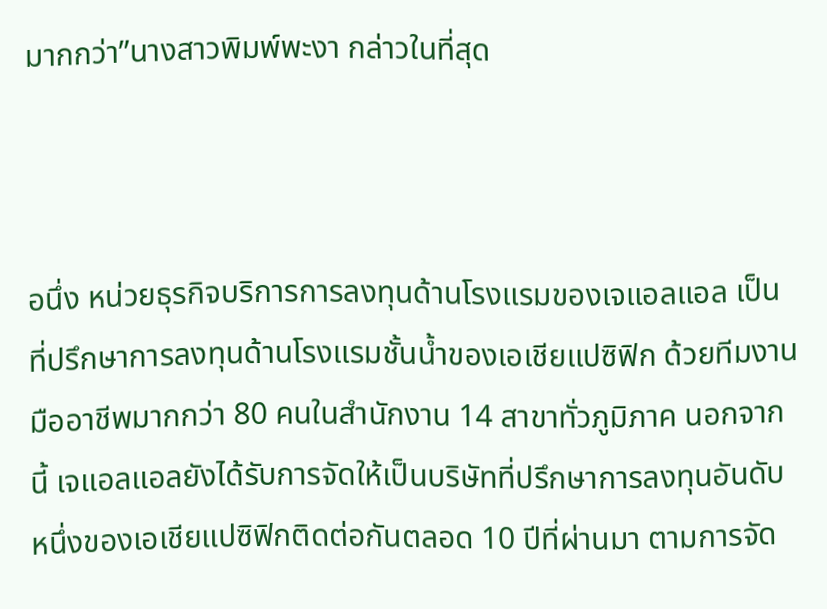มากกว่า”นางสาวพิมพ์พะงา กล่าวในที่สุด



อนึ่ง หน่วยธุรกิจบริการการลงทุนด้านโรงแรมของเจแอลแอล เป็นที่ปรึกษาการลงทุนด้านโรงแรมชั้นน้ำของเอเชียแปซิฟิก ด้วยทีมงานมืออาชีพมากกว่า 80 คนในสำนักงาน 14 สาขาทั่วภูมิภาค นอกจากนี้ เจแอลแอลยังได้รับการจัดให้เป็นบริษัทที่ปรึกษาการลงทุนอันดับหนึ่งของเอเชียแปซิฟิกติดต่อกันตลอด 10 ปีที่ผ่านมา ตามการจัด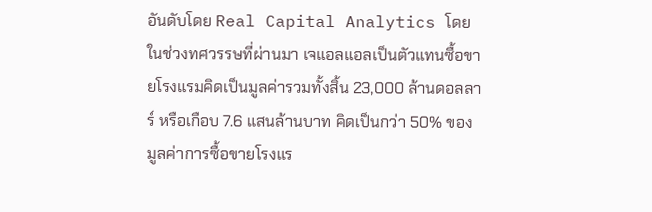อันดับโดย Real Capital Analytics โดยในช่วงทศวรรษที่ผ่านมา เจแอลแอลเป็นตัวแทนซื้อขายโรงแรมคิดเป็นมูลค่ารวมทั้งสิ้น 23,000 ล้านดอลลาร์ หรือเกือบ 7.6 แสนล้านบาท คิดเป็นกว่า 50% ของมูลค่าการซื้อขายโรงแร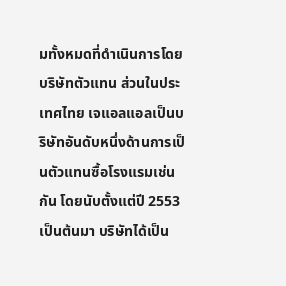มทั้งหมดที่ดำเนินการโดยบริษัทตัวแทน ส่วนในประเทศไทย เจแอลแอลเป็นบริษัทอันดับหนึ่งด้านการเป็นตัวแทนซื้อโรงแรมเช่นกัน โดยนับตั้งแต่ปี 2553 เป็นต้นมา บริษัทได้เป็น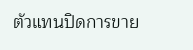ตัวแทนปิดการขาย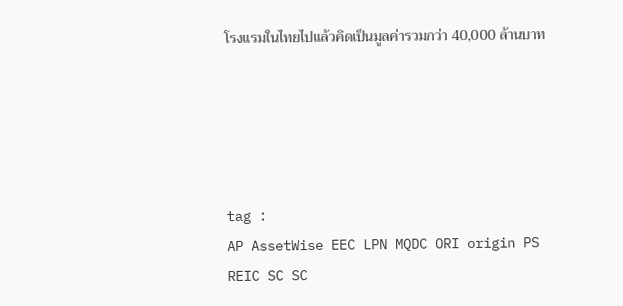โรงแรมในไทยไปแล้วคิดเป็นมูลค่ารวมกว่า 40,000 ล้านบาท





tag :
AP AssetWise EEC LPN MQDC ORI origin PS REIC SC SC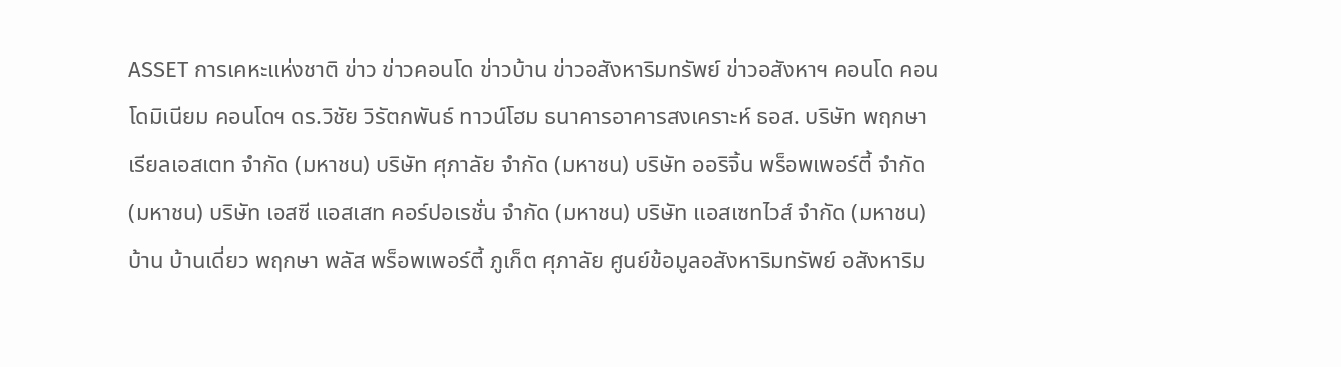ASSET การเคหะแห่งชาติ ข่าว ข่าวคอนโด ข่าวบ้าน ข่าวอสังหาริมทรัพย์ ข่าวอสังหาฯ คอนโด คอนโดมิเนียม คอนโดฯ ดร.วิชัย วิรัตกพันธ์ ทาวน์โฮม ธนาคารอาคารสงเคราะห์ ธอส. บริษัท พฤกษา เรียลเอสเตท จำกัด (มหาชน) บริษัท ศุภาลัย จำกัด (มหาชน) บริษัท ออริจิ้น พร็อพเพอร์ตี้ จำกัด (มหาชน) บริษัท เอสซี แอสเสท คอร์ปอเรชั่น จำกัด (มหาชน) บริษัท แอสเซทไวส์ จำกัด (มหาชน) บ้าน บ้านเดี่ยว พฤกษา พลัส พร็อพเพอร์ตี้ ภูเก็ต ศุภาลัย ศูนย์ข้อมูลอสังหาริมทรัพย์ อสังหาริม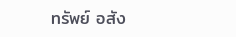ทรัพย์ อสัง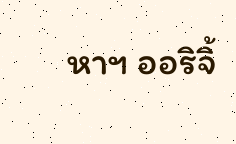หาฯ ออริจิ้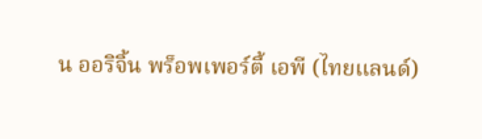น ออริจิ้น พร็อพเพอร์ตี้ เอพี (ไทยแลนด์)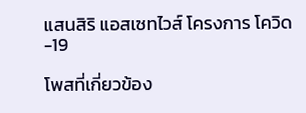แสนสิริ แอสเซทไวส์ โครงการ โควิด-19

โพสที่เกี่ยวข้อง